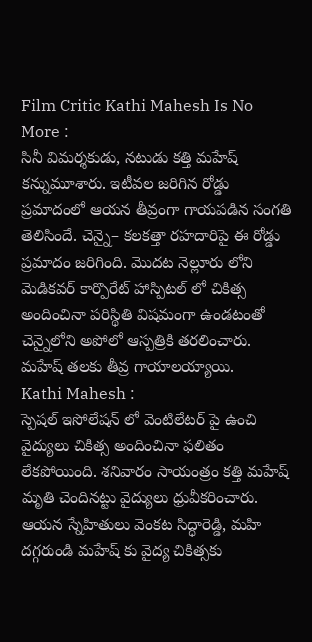Film Critic Kathi Mahesh Is No More :
సినీ విమర్శకుడు, నటుడు కత్తి మహేష్ కన్నుమూశారు. ఇటీవల జరిగిన రోడ్డు ప్రమాదంలో ఆయన తీవ్రంగా గాయపడిన సంగతి తెలిసిందే. చెన్నై– కలకత్తా రహదారిపై ఈ రోడ్డు ప్రమాదం జరిగింది. మొదట నెల్లూరు లోని మెడికవర్ కార్పొరేట్ హాస్పిటల్ లో చికిత్స అందించినా పరిస్థితి విషమంగా ఉండటంతో చెన్నైలోని అపోలో ఆస్పత్రికి తరలించారు. మహేష్ తలకు తీవ్ర గాయాలయ్యాయి.
Kathi Mahesh :
స్పెషల్ ఇసోలేషన్ లో వెంటిలేటర్ పై ఉంచి వైద్యులు చికిత్స అందించినా ఫలితం లేకపోయింది. శనివారం సాయంత్రం కత్తి మహేష్ మృతి చెందినట్టు వైద్యులు ధ్రువీకరించారు. ఆయన స్నేహితులు వెంకట సిద్ధారెడ్డి, మహి దగ్గరుండి మహేష్ కు వైద్య చికిత్సకు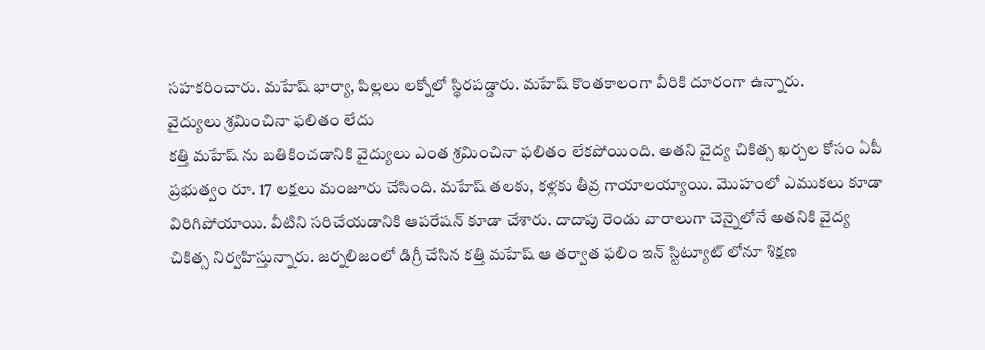సహకరించారు. మహేష్ భార్యా, పిల్లలు లక్నోలో స్థిరపడ్డారు. మహేష్ కొంతకాలంగా వీరికి దూరంగా ఉన్నారు.
వైద్యులు శ్రమించినా ఫలితం లేదు
కత్తి మహేష్ ను బతికించడానికి వైద్యులు ఎంత శ్రమించినా ఫలితం లేకపోయింది. అతని వైద్య చికిత్స ఖర్చల కోసం ఏపీ ప్రభుత్వం రూ. 17 లక్షలు మంజూరు చేసింది. మహేష్ తలకు, కళ్లకు తీవ్ర గాయాలయ్యాయి. మొహంలో ఎముకలు కూడా విరిగిపోయాయి. వీటిని సరిచేయడానికి ఆపరేషన్ కూడా చేశారు. దాదాపు రెండు వారాలుగా చెన్నైలోనే అతనికి వైద్య చికిత్స నిర్వహిస్తున్నారు. జర్నలిజంలో డిగ్రీ చేసిన కత్తి మహేష్ ఆ తర్వాత ఫలిం ఇన్ స్టిట్యూట్ లోనూ శిక్షణ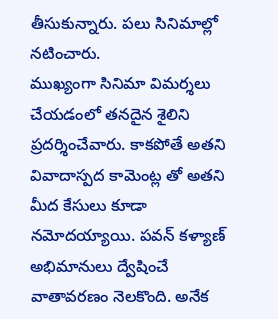తీసుకున్నారు. పలు సినిమాల్లో నటించారు.
ముఖ్యంగా సినిమా విమర్శలు చేయడంలో తనదైన శైలిని ప్రదర్శించేవారు. కాకపోతే అతని వివాదాస్పద కామెంట్ల తో అతని మీద కేసులు కూడా నమోదయ్యాయి. పవన్ కళ్యాణ్ అభిమానులు ద్వేషించే వాతావరణం నెలకొంది. అనేక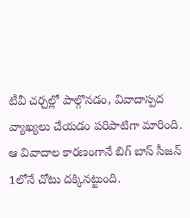టీవీ చర్చల్లో పాల్గొనడం, వివాదాస్పద వ్యాఖ్యలు చేయడం పరిపాటిగా మారింది. ఆ వివాదాల కారణంగానే బిగ్ బాస్ సీజన్ 1లోనే చోటు దక్కినట్టుంది.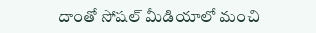దాంతో సోషల్ మీడియాలో మంచి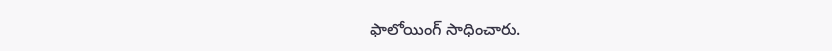ఫాలోయింగ్ సాధించారు.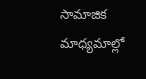సామాజిక మాధ్యమాల్లో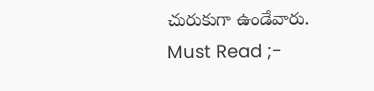చురుకుగా ఉండేవారు.
Must Read ;-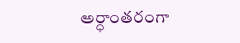అర్ధాంతరంగా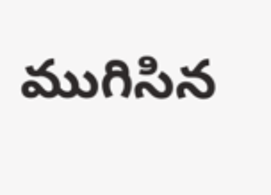ముగిసిన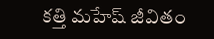కత్తి మహేష్ జీవితం